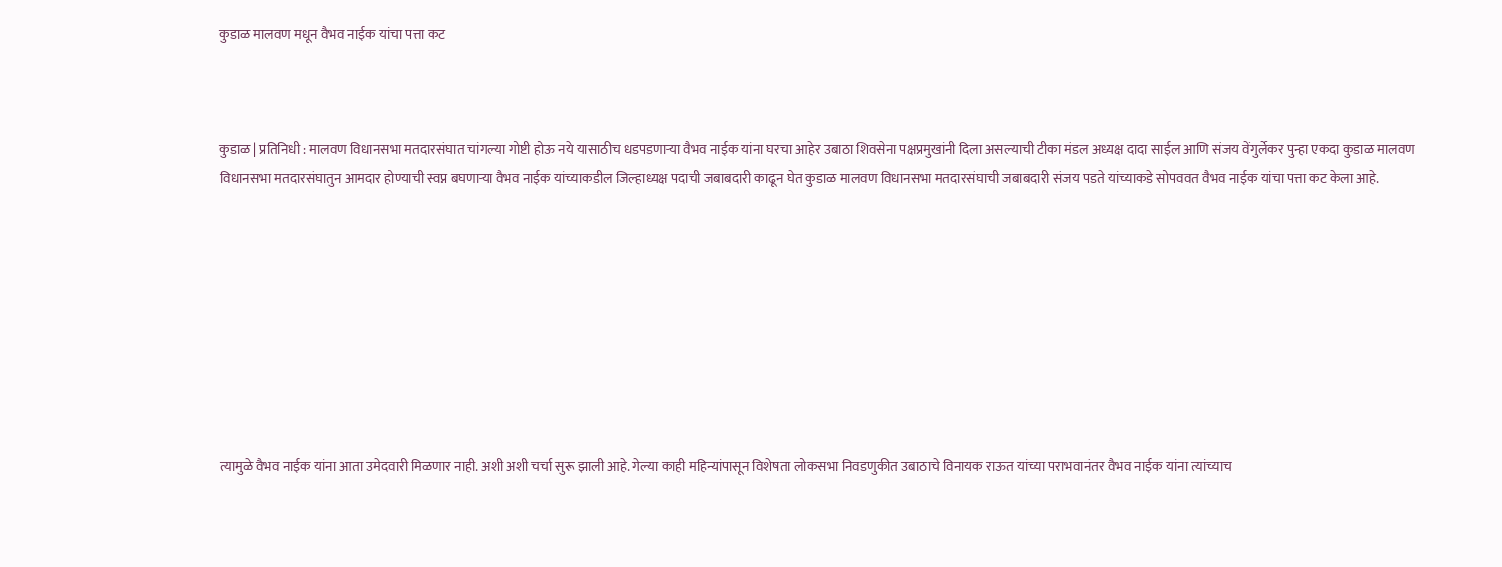कुडाळ मालवण मधून वैभव नाईक यांचा पत्ता कट



कुडाळ | प्रतिनिधी : मालवण विधानसभा मतदारसंघात चांगल्या गोष्टी होऊ नये यासाठीच धडपडणाऱ्या वैभव नाईक यांना घरचा आहेर उबाठा शिवसेना पक्षप्रमुखांनी दिला असल्याची टीका मंडल अध्यक्ष दादा साईल आणि संजय वेंगुर्लेकर पुन्हा एकदा कुडाळ मालवण विधानसभा मतदारसंघातुन आमदार होण्याची स्वप्न बघणाऱ्या वैभव नाईक यांच्याकडील जिल्हाध्यक्ष पदाची जबाबदारी काढून घेत कुडाळ मालवण विधानसभा मतदारसंघाची जबाबदारी संजय पडते यांच्याकडे सोपववत वैभव नाईक यांचा पत्ता कट केला आहे.









त्यामुळे वैभव नाईक यांना आता उमेदवारी मिळणार नाही. अशी अशी चर्चा सुरू झाली आहे. गेल्या काही महिन्यांपासून विशेषता लोकसभा निवडणुकीत उबाठाचे विनायक राऊत यांच्या पराभवानंतर वैभव नाईक यांना त्यांच्याच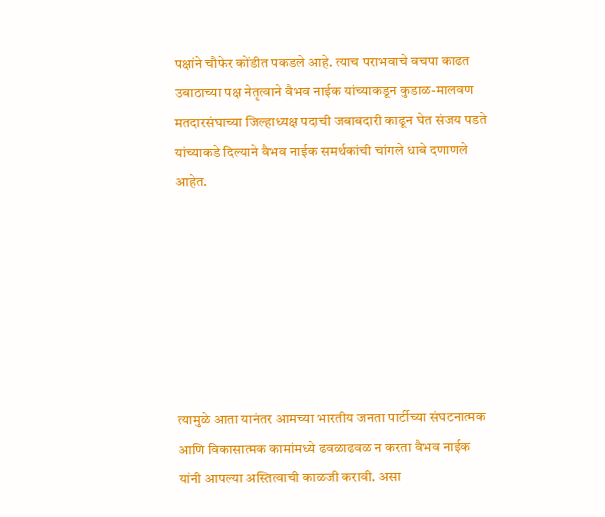पक्षांने चौफेर कोंडीत पकडले आहे. त्याच पराभवाचे वचपा काढत उबाठाच्या पक्ष नेतृत्वाने वैभव नाईक यांच्याकडून कुडाळ-मालवण मतदारसंघाच्या जिल्हाध्यक्ष पदाची जबाबदारी काढून घेत संजय पडते यांच्याकडे दिल्याने वैभव नाईक समर्थकांची चांगले धाबे दणाणले आहेत.







त्यामुळे आता यानंतर आमच्या भारतीय जनता पार्टीच्या संघटनात्मक आणि विकासात्मक कामांमध्ये ढवळाढवळ न करता वैभव नाईक यांनी आपल्या अस्तित्वाची काळजी करावी. असा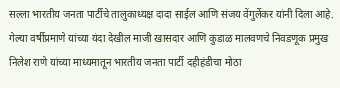सल्ला भारतीय जनता पार्टीचे तालुकाध्यक्ष दादा साईल आणि संजय वेंगुर्लेकर यांनी दिला आहे.
गेल्या वर्षीप्रमाणे यांच्या यंदा देखील माजी खासदार आणि कुडाळ मालवणचे निवडणूक प्रमुख निलेश राणे यांच्या माध्यमातून भारतीय जनता पार्टी दहीहंडीचा मोठा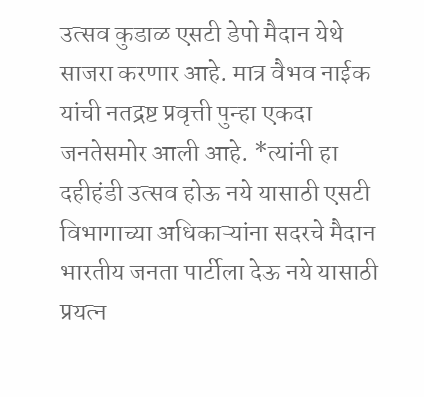उत्सव कुडाळ एसटी डेपो मैदान येथे साजरा करणार आहे. मात्र वैभव नाईक यांची नतद्रष्ट प्रवृत्ती पुन्हा एकदा जनतेसमोर आली आहे. *त्यांनी हा दहीहंडी उत्सव होऊ नये यासाठी एसटी विभागाच्या अधिकाऱ्यांना सदरचे मैदान भारतीय जनता पार्टीला देऊ नये यासाठी प्रयत्न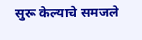सुरू केल्याचे समजले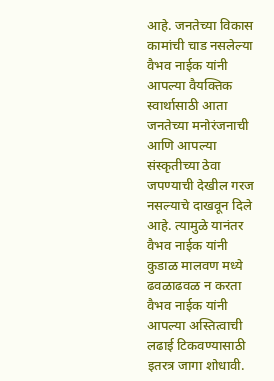आहे. जनतेच्या विकास कामांची चाड नसलेल्या वैभव नाईक यांनी आपल्या वैयक्तिक स्वार्थासाठी आता जनतेच्या मनोरंजनाची आणि आपल्या संस्कृतीच्या ठेवा जपण्याची देखील गरज नसल्याचे दाखवून दिले आहे. त्यामुळे यानंतर वैभव नाईक यांनी कुडाळ मालवण मध्ये ढवळाढवळ न करता वैभव नाईक यांनी आपल्या अस्तित्वाची लढाई टिकवण्यासाठी इतरत्र जागा शोधावी.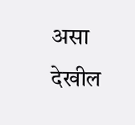असा देखील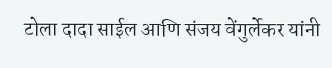टोला दादा साईल आणि संजय वेंगुर्लेकर यांनी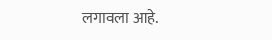लगावला आहे.